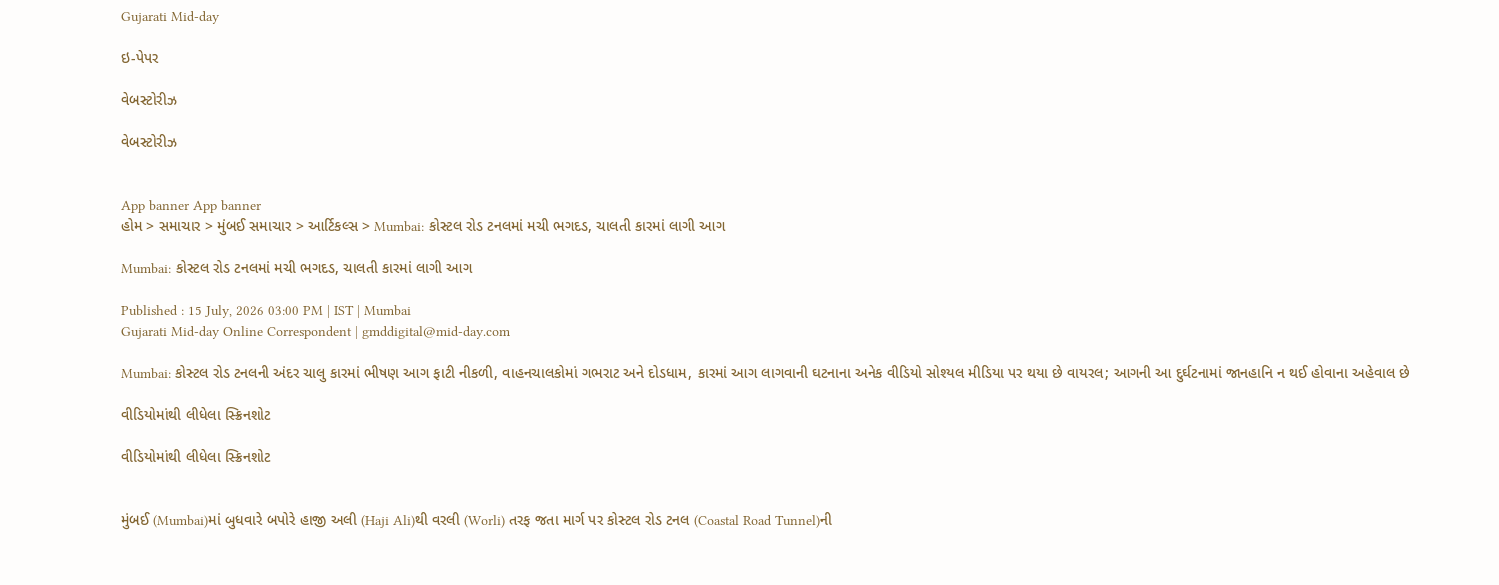Gujarati Mid-day

ઇ-પેપર

વેબસ્ટોરીઝ

વેબસ્ટોરીઝ


App banner App banner
હોમ > સમાચાર > મુંબઈ સમાચાર > આર્ટિકલ્સ > Mumbai: કોસ્ટલ રોડ ટનલમાં મચી ભગદડ, ચાલતી કારમાં લાગી આગ

Mumbai: કોસ્ટલ રોડ ટનલમાં મચી ભગદડ, ચાલતી કારમાં લાગી આગ

Published : 15 July, 2026 03:00 PM | IST | Mumbai
Gujarati Mid-day Online Correspondent | gmddigital@mid-day.com

Mumbai: કોસ્ટલ રોડ ટનલની અંદર ચાલુ કારમાં ભીષણ આગ ફાટી નીકળી, વાહનચાલકોમાં ગભરાટ અને દોડધામ, કારમાં આગ લાગવાની ઘટનાના અનેક વીડિયો સોશ્યલ મીડિયા પર થયા છે વાયરલ; આગની આ દુર્ઘટનામાં જાનહાનિ ન થઈ હોવાના અહેવાલ છે

વીડિયોમાંથી લીધેલા સ્ક્રિનશોટ

વીડિયોમાંથી લીધેલા સ્ક્રિનશોટ


મુંબઈ (Mumbai)માં બુધવારે બપોરે હાજી અલી (Haji Ali)થી વરલી (Worli) તરફ જતા માર્ગ પર કોસ્ટલ રોડ ટનલ (Coastal Road Tunnel)ની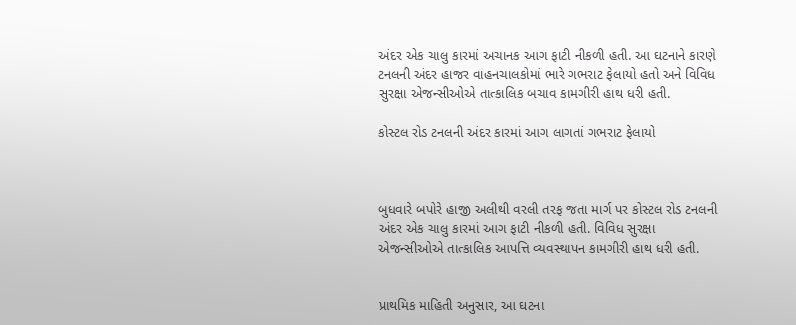અંદર એક ચાલુ કારમાં અચાનક આગ ફાટી નીકળી હતી. આ ઘટનાને કારણે ટનલની અંદર હાજર વાહનચાલકોમાં ભારે ગભરાટ ફેલાયો હતો અને વિવિધ સુરક્ષા એજન્સીઓએ તાત્કાલિક બચાવ કામગીરી હાથ ધરી હતી.

કોસ્ટલ રોડ ટનલની અંદર કારમાં આગ લાગતાં ગભરાટ ફેલાયો



બુધવારે બપોરે હાજી અલીથી વરલી તરફ જતા માર્ગ પર કોસ્ટલ રોડ ટનલની અંદર એક ચાલુ કારમાં આગ ફાટી નીકળી હતી. વિવિધ સુરક્ષા એજન્સીઓએ તાત્કાલિક આપત્તિ વ્યવસ્થાપન કામગીરી હાથ ધરી હતી.


પ્રાથમિક માહિતી અનુસાર, આ ઘટના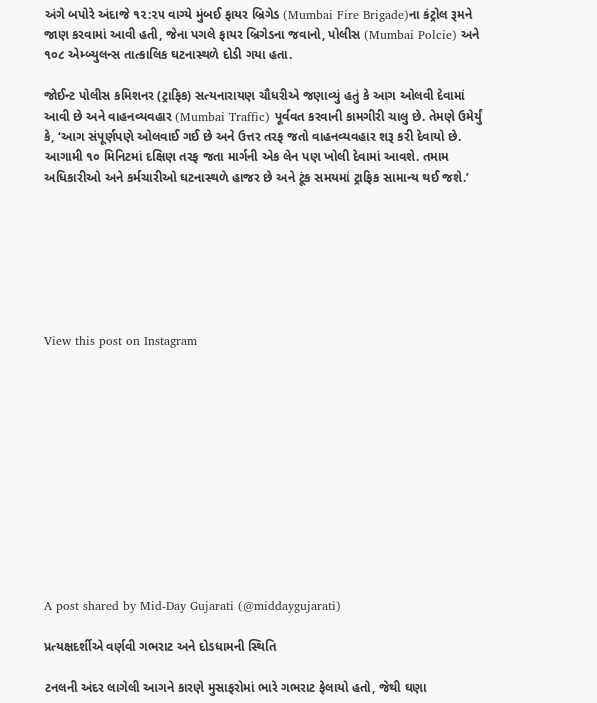અંગે બપોરે અંદાજે ૧૨:૨૫ વાગ્યે મુંબઈ ફાયર બ્રિગેડ (Mumbai Fire Brigade)ના કંટ્રોલ રૂમને જાણ કરવામાં આવી હતી, જેના પગલે ફાયર બ્રિગેડના જવાનો, પોલીસ (Mumbai Polcie) અને ૧૦૮ એમ્બ્યુલન્સ તાત્કાલિક ઘટનાસ્થળે દોડી ગયા હતા.

જોઈન્ટ પોલીસ કમિશનર (ટ્રાફિક) સત્યનારાયણ ચૌધરીએ જણાવ્યું હતું કે આગ ઓલવી દેવામાં આવી છે અને વાહનવ્યવહાર (Mumbai Traffic) પૂર્વવત કરવાની કામગીરી ચાલુ છે. તેમણે ઉમેર્યું કે, ‘આગ સંપૂર્ણપણે ઓલવાઈ ગઈ છે અને ઉત્તર તરફ જતો વાહનવ્યવહાર શરૂ કરી દેવાયો છે. આગામી ૧૦ મિનિટમાં દક્ષિણ તરફ જતા માર્ગની એક લેન પણ ખોલી દેવામાં આવશે. તમામ અધિકારીઓ અને કર્મચારીઓ ઘટનાસ્થળે હાજર છે અને ટૂંક સમયમાં ટ્રાફિક સામાન્ય થઈ જશે.’







View this post on Instagram












A post shared by Mid-Day Gujarati (@middaygujarati)

પ્રત્યક્ષદર્શીએ વર્ણવી ગભરાટ અને દોડધામની સ્થિતિ

ટનલની અંદર લાગેલી આગને કારણે મુસાફરોમાં ભારે ગભરાટ ફેલાયો હતો, જેથી ઘણા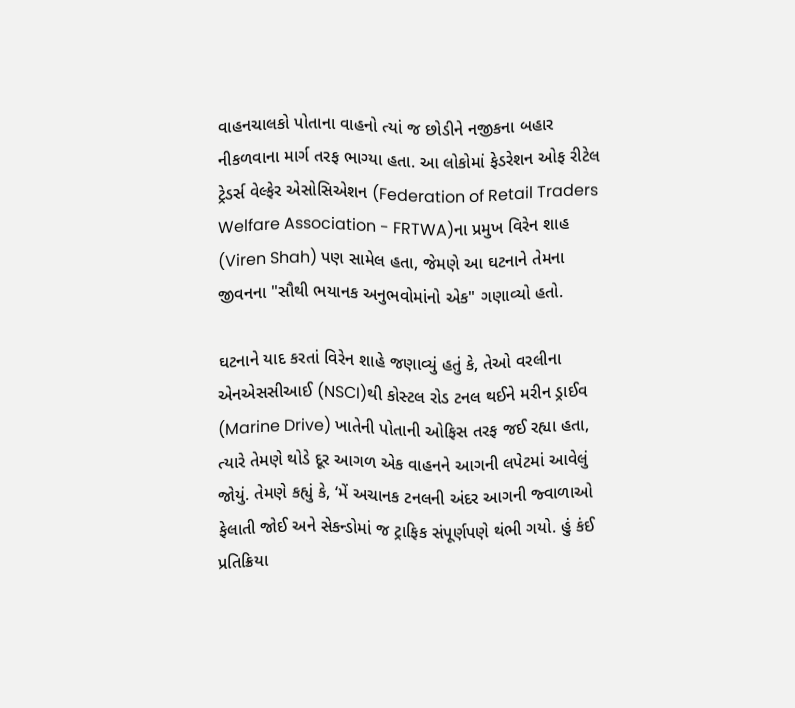વાહનચાલકો પોતાના વાહનો ત્યાં જ છોડીને નજીકના બહાર નીકળવાના માર્ગ તરફ ભાગ્યા હતા. આ લોકોમાં ફેડરેશન ઓફ રીટેલ ટ્રેડર્સ વેલ્ફેર એસોસિએશન (Federation of Retail Traders Welfare Association - FRTWA)ના પ્રમુખ વિરેન શાહ (Viren Shah) પણ સામેલ હતા, જેમણે આ ઘટનાને તેમના જીવનના "સૌથી ભયાનક અનુભવોમાંનો એક" ગણાવ્યો હતો.

ઘટનાને યાદ કરતાં વિરેન શાહે જણાવ્યું હતું કે, તેઓ વરલીના એનએસસીઆઈ (NSCI)થી કોસ્ટલ રોડ ટનલ થઈને મરીન ડ્રાઈવ (Marine Drive) ખાતેની પોતાની ઓફિસ તરફ જઈ રહ્યા હતા, ત્યારે તેમણે થોડે દૂર આગળ એક વાહનને આગની લપેટમાં આવેલું જોયું. તેમણે કહ્યું કે, ‘મેં અચાનક ટનલની અંદર આગની જ્વાળાઓ ફેલાતી જોઈ અને સેકન્ડોમાં જ ટ્રાફિક સંપૂર્ણપણે થંભી ગયો. હું કંઈ પ્રતિક્રિયા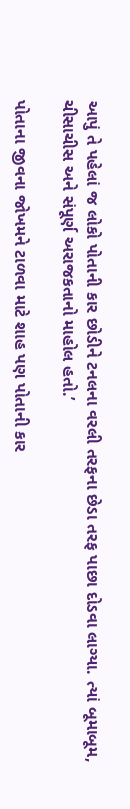આપું તે પહેલાં જ લોકો પોતાની કાર છોડીને ટનલના વરલી તરફના છેડા તરફ પાછા દોડવા લાગ્યા. ત્યાં બૂમાબૂમ, ચીસાચીસ અને સંપૂર્ણ અરાજકતાનો માહોલ હતો.’

પોતાના જીવના જોખમને ટાળવા માટે શાહ પણ પોતાની કાર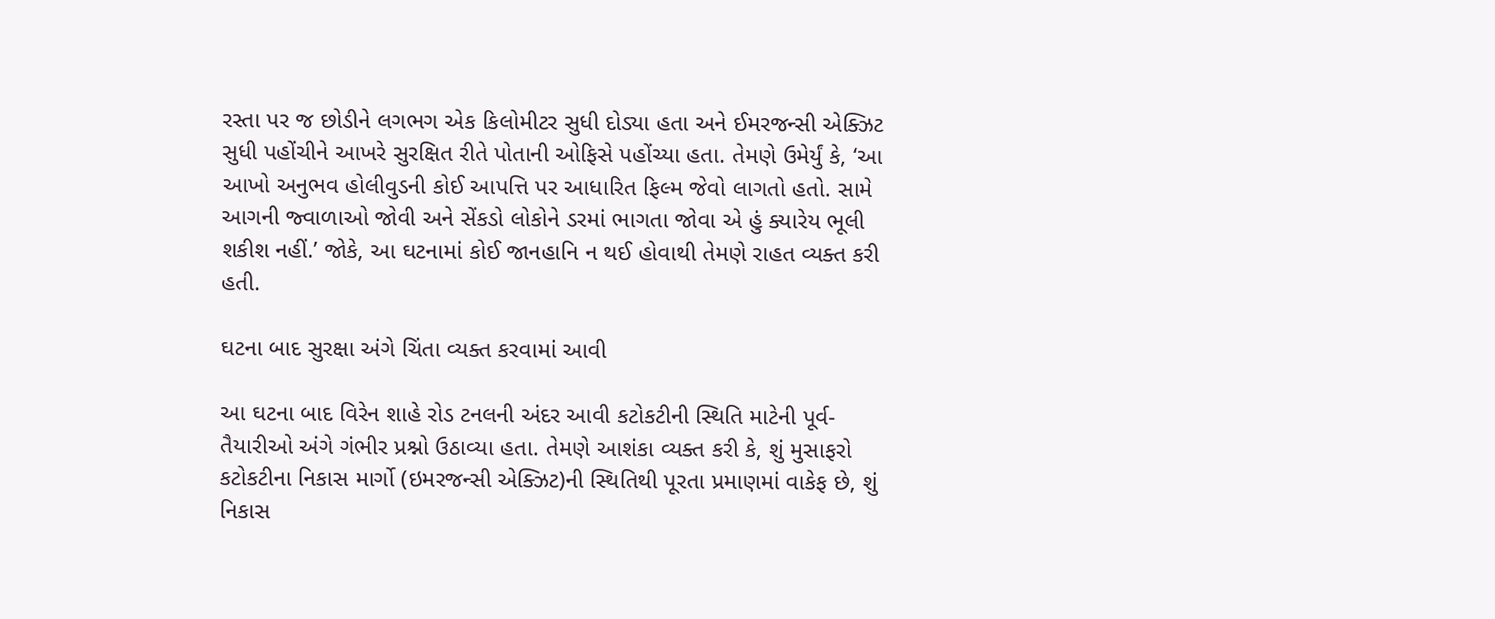રસ્તા પર જ છોડીને લગભગ એક કિલોમીટર સુધી દોડ્યા હતા અને ઈમરજન્સી એક્ઝિટ સુધી પહોંચીને આખરે સુરક્ષિત રીતે પોતાની ઓફિસે પહોંચ્યા હતા. તેમણે ઉમેર્યું કે, ‘આ આખો અનુભવ હોલીવુડની કોઈ આપત્તિ પર આધારિત ફિલ્મ જેવો લાગતો હતો. સામે આગની જ્વાળાઓ જોવી અને સેંકડો લોકોને ડરમાં ભાગતા જોવા એ હું ક્યારેય ભૂલી શકીશ નહીં.’ જોકે, આ ઘટનામાં કોઈ જાનહાનિ ન થઈ હોવાથી તેમણે રાહત વ્યક્ત કરી હતી.

ઘટના બાદ સુરક્ષા અંગે ચિંતા વ્યક્ત કરવામાં આવી

આ ઘટના બાદ વિરેન શાહે રોડ ટનલની અંદર આવી કટોકટીની સ્થિતિ માટેની પૂર્વ-તૈયારીઓ અંગે ગંભીર પ્રશ્નો ઉઠાવ્યા હતા. તેમણે આશંકા વ્યક્ત કરી કે, શું મુસાફરો કટોકટીના નિકાસ માર્ગો (ઇમરજન્સી એક્ઝિટ)ની સ્થિતિથી પૂરતા પ્રમાણમાં વાકેફ છે, શું નિકાસ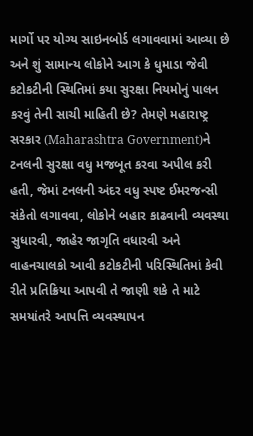માર્ગો પર યોગ્ય સાઇનબોર્ડ લગાવવામાં આવ્યા છે અને શું સામાન્ય લોકોને આગ કે ધુમાડા જેવી કટોકટીની સ્થિતિમાં કયા સુરક્ષા નિયમોનું પાલન કરવું તેની સાચી માહિતી છે? તેમણે મહારાષ્ટ્ર સરકાર (Maharashtra Government)ને ટનલની સુરક્ષા વધુ મજબૂત કરવા અપીલ કરી હતી, જેમાં ટનલની અંદર વધુ સ્પષ્ટ ઈમરજન્સી સંકેતો લગાવવા, લોકોને બહાર કાઢવાની વ્યવસ્થા સુધારવી, જાહેર જાગૃતિ વધારવી અને વાહનચાલકો આવી કટોકટીની પરિસ્થિતિમાં કેવી રીતે પ્રતિક્રિયા આપવી તે જાણી શકે તે માટે સમયાંતરે આપત્તિ વ્યવસ્થાપન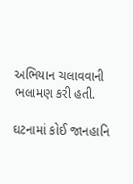અભિયાન ચલાવવાની ભલામણ કરી હતી.

ઘટનામાં કોઈ જાનહાનિ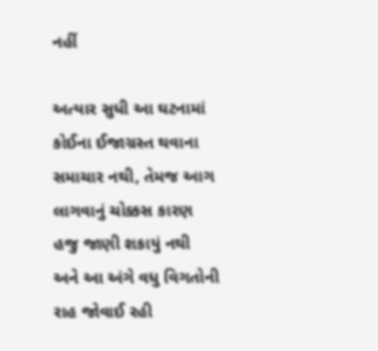નહીં

અત્યાર સુધી આ ઘટનામાં કોઈના ઈજાગ્રસ્ત થવાના સમાચાર નથી, તેમજ આગ લાગવાનું ચોક્કસ કારણ હજુ જાણી શકાયું નથી અને આ અંગે વધુ વિગતોની રાહ જોવાઈ રહી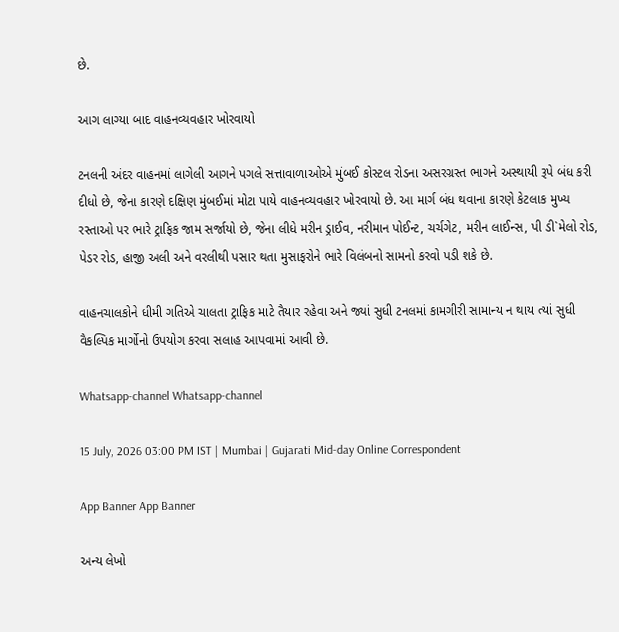છે.

આગ લાગ્યા બાદ વાહનવ્યવહાર ખોરવાયો

ટનલની અંદર વાહનમાં લાગેલી આગને પગલે સત્તાવાળાઓએ મુંબઈ કોસ્ટલ રોડના અસરગ્રસ્ત ભાગને અસ્થાયી રૂપે બંધ કરી દીધો છે, જેના કારણે દક્ષિણ મુંબઈમાં મોટા પાયે વાહનવ્યવહાર ખોરવાયો છે. આ માર્ગ બંધ થવાના કારણે કેટલાક મુખ્ય રસ્તાઓ પર ભારે ટ્રાફિક જામ સર્જાયો છે, જેના લીધે મરીન ડ્રાઈવ, નરીમાન પોઈન્ટ, ચર્ચગેટ, મરીન લાઈન્સ, પી ડી`મેલો રોડ, પેડર રોડ, હાજી અલી અને વરલીથી પસાર થતા મુસાફરોને ભારે વિલંબનો સામનો કરવો પડી શકે છે.

વાહનચાલકોને ધીમી ગતિએ ચાલતા ટ્રાફિક માટે તૈયાર રહેવા અને જ્યાં સુધી ટનલમાં કામગીરી સામાન્ય ન થાય ત્યાં સુધી વૈકલ્પિક માર્ગોનો ઉપયોગ કરવા સલાહ આપવામાં આવી છે.

Whatsapp-channel Whatsapp-channel

15 July, 2026 03:00 PM IST | Mumbai | Gujarati Mid-day Online Correspondent

App Banner App Banner

અન્ય લેખો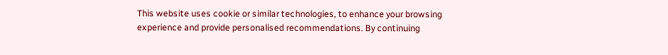This website uses cookie or similar technologies, to enhance your browsing experience and provide personalised recommendations. By continuing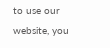to use our website, you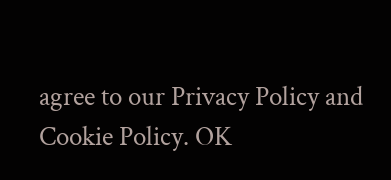agree to our Privacy Policy and Cookie Policy. OK